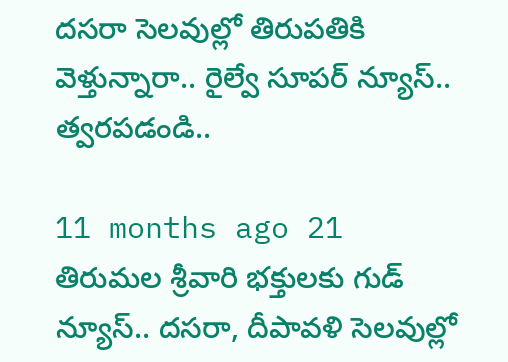దసరా సెలవుల్లో తిరుపతికి వెళ్తున్నారా.. రైల్వే సూపర్ న్యూస్.. త్వరపడండి..

11 months ago 21
తిరుమల శ్రీవారి భక్తులకు గుడ్ న్యూస్.. దసరా, దీపావళి సెలవుల్లో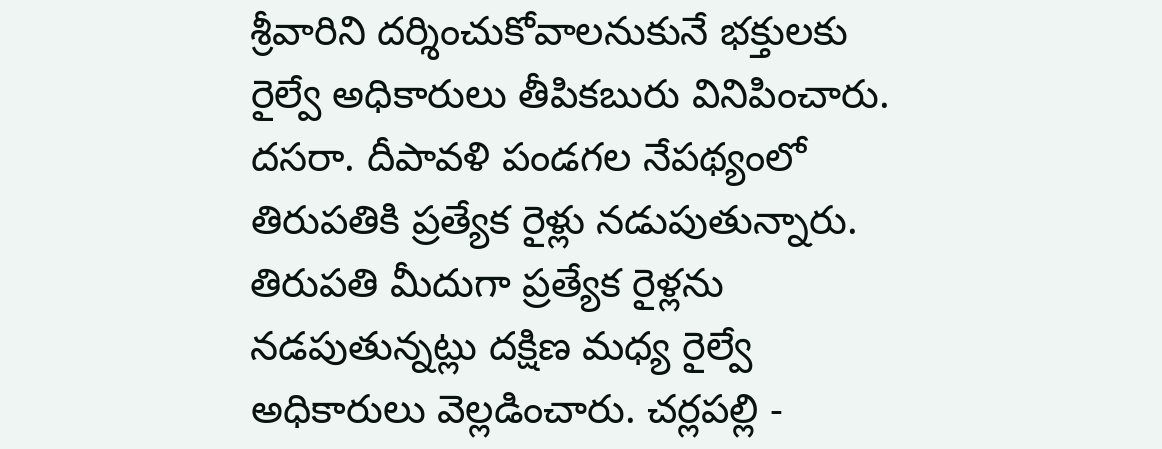శ్రీవారిని దర్శించుకోవాలనుకునే భక్తులకు రైల్వే అధికారులు తీపికబురు వినిపించారు. దసరా. దీపావళి పండగల నేపథ్యంలో తిరుపతికి ప్రత్యేక రైళ్లు నడుపుతున్నారు. తిరుపతి మీదుగా ప్రత్యేక రైళ్లను నడపుతున్నట్లు దక్షిణ మధ్య రైల్వే అధికారులు వెల్లడించారు. చర్లపల్లి -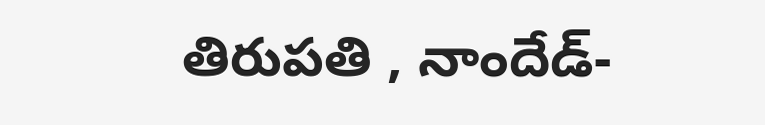తిరుపతి , నాందేడ్-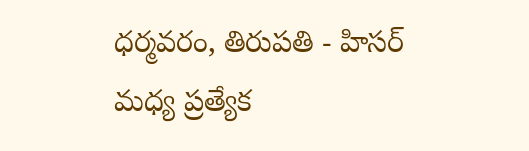ధర్మవరం, తిరుపతి - హిసర్ మధ్య ప్రత్యేక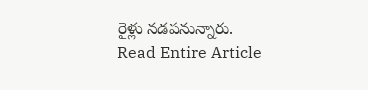రైళ్లు నడపనున్నారు.
Read Entire Article